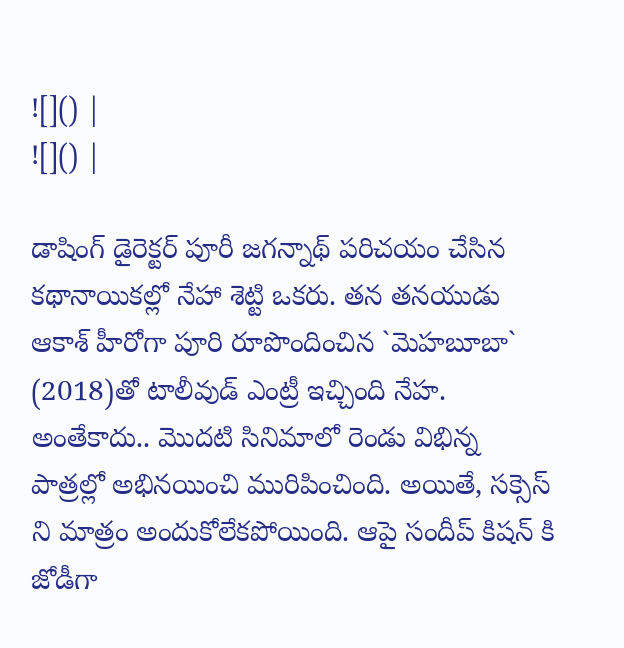![]() |
![]() |

డాషింగ్ డైరెక్టర్ పూరీ జగన్నాథ్ పరిచయం చేసిన కథానాయికల్లో నేహా శెట్టి ఒకరు. తన తనయుడు ఆకాశ్ హీరోగా పూరి రూపొందించిన `మెహబూబా` (2018)తో టాలీవుడ్ ఎంట్రీ ఇచ్చింది నేహ. అంతేకాదు.. మొదటి సినిమాలో రెండు విభిన్న పాత్రల్లో అభినయించి మురిపించింది. అయితే, సక్సెస్ ని మాత్రం అందుకోలేకపోయింది. ఆపై సందీప్ కిషన్ కి జోడీగా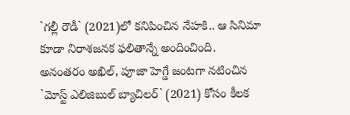`గల్లీ రౌడీ` (2021)లో కనిపించిన నేహకి.. ఆ సినిమా కూడా నిరాశజనక ఫలితాన్నే అందించింది. అనంతరం అఖిల్, పూజా హెగ్డే జంటగా నటించిన `మోస్ట్ ఎలిజిబుల్ బ్యాచిలర్` (2021) కోసం కీలక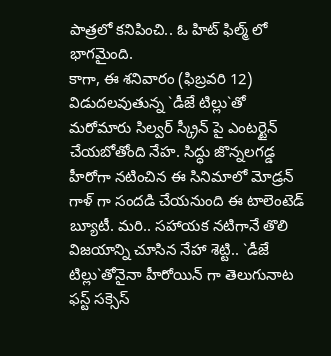పాత్రలో కనిపించి.. ఓ హిట్ ఫిల్మ్ లో భాగమైంది.
కాగా, ఈ శనివారం (ఫిబ్రవరి 12) విడుదలవుతున్న `డీజే టిల్లు`తో మరోమారు సిల్వర్ స్క్రీన్ పై ఎంటర్టైన్ చేయబోతోంది నేహ. సిద్ధు జొన్నలగడ్డ హీరోగా నటించిన ఈ సినిమాలో మోడ్రన్ గాళ్ గా సందడి చేయనుంది ఈ టాలెంటెడ్ బ్యూటీ. మరి.. సహాయక నటిగానే తొలి విజయాన్ని చూసిన నేహా శెట్టి.. `డీజే టిల్లు`తోనైనా హీరోయిన్ గా తెలుగునాట ఫస్ట్ సక్సెస్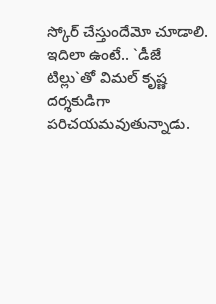స్కోర్ చేస్తుందేమో చూడాలి. ఇదిలా ఉంటే.. `డీజే టిల్లు`తో విమల్ కృష్ణ దర్శకుడిగా పరిచయమవుతున్నాడు.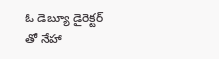ఓ డెబ్యూ డైరెక్టర్ తో నేహా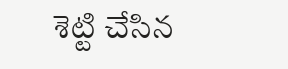శెట్టి చేసిన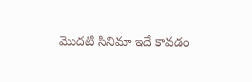మొదటి సినిమా ఇదే కావడం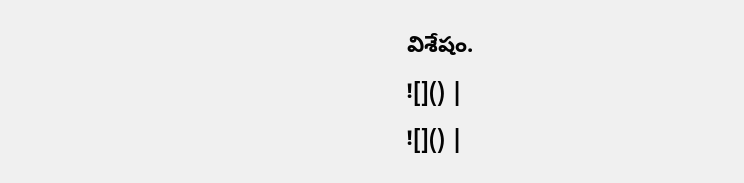విశేషం.
![]() |
![]() |